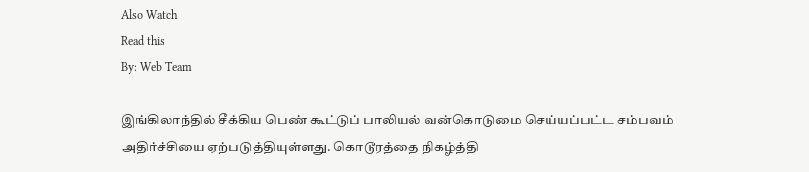Also Watch
Read this
By: Web Team

இங்கிலாந்தில் சீக்கிய பெண் கூட்டுப் பாலியல் வன்கொடுமை செய்யப்பட்ட சம்பவம் அதிர்ச்சியை ஏற்படுத்தியுள்ளது. கொடூரத்தை நிகழ்த்தி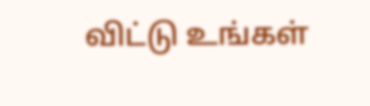விட்டு உங்கள்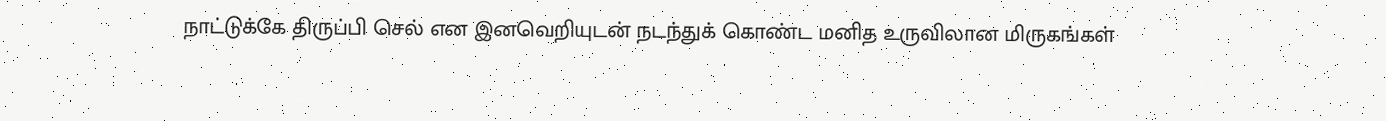நாட்டுக்கே திருப்பி செல் என இனவெறியுடன் நடந்துக் கொண்ட மனித உருவிலான மிருகங்கள்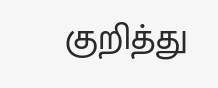குறித்து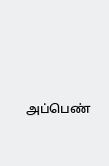அப்பெண்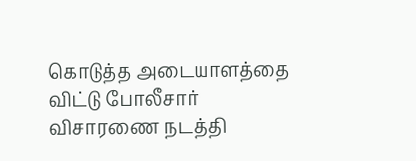கொடுத்த அடையாளத்தை விட்டு போலீசார் விசாரணை நடத்தி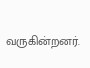வருகின்றனர்.